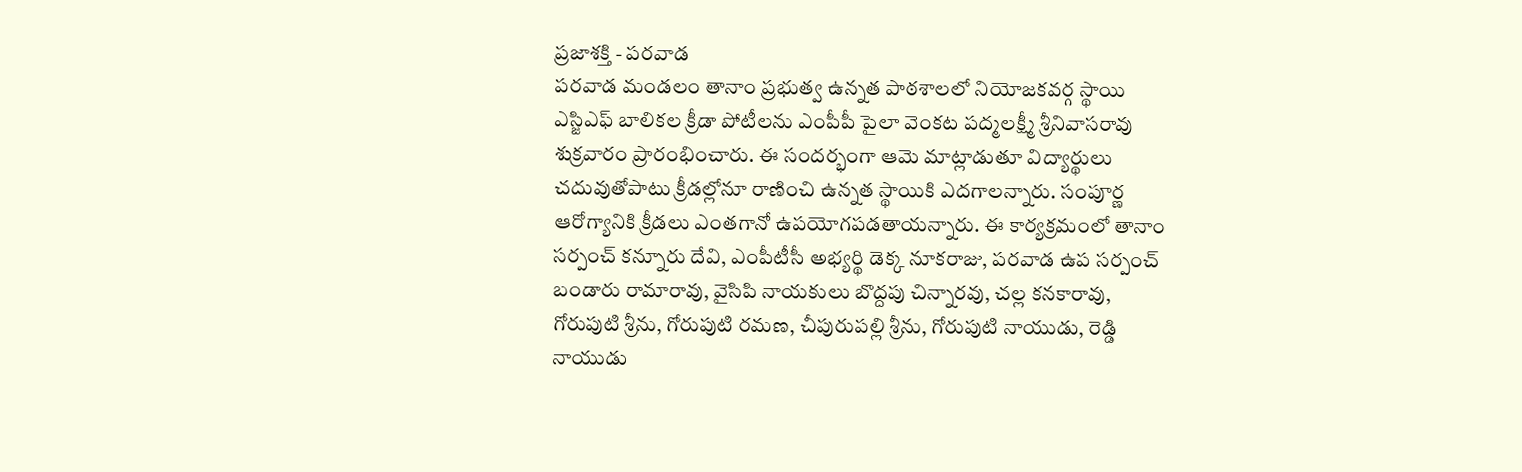ప్రజాశక్తి - పరవాడ
పరవాడ మండలం తానాం ప్రభుత్వ ఉన్నత పాఠశాలలో నియోజకవర్గ స్థాయి ఎస్జిఎఫ్ బాలికల క్రీడా పోటీలను ఎంపీపీ పైలా వెంకట పద్మలక్ష్మీ శ్రీనివాసరావు శుక్రవారం ప్రారంభించారు. ఈ సందర్భంగా ఆమె మాట్లాడుతూ విద్యార్థులు చదువుతోపాటు క్రీడల్లోనూ రాణించి ఉన్నత స్థాయికి ఎదగాలన్నారు. సంపూర్ణ ఆరోగ్యానికి క్రీడలు ఎంతగానో ఉపయోగపడతాయన్నారు. ఈ కార్యక్రమంలో తానాం సర్పంచ్ కన్నూరు దేవి, ఎంపీటీసీ అభ్యర్థి డెక్క నూకరాజు, పరవాడ ఉప సర్పంచ్ బండారు రామారావు, వైసిపి నాయకులు బొద్దపు చిన్నారవు, చల్ల కనకారావు, గోరుపుటి శ్రీను, గోరుపుటి రమణ, చీపురుపల్లి శ్రీను, గోరుపుటి నాయుడు, రెడ్డి నాయుడు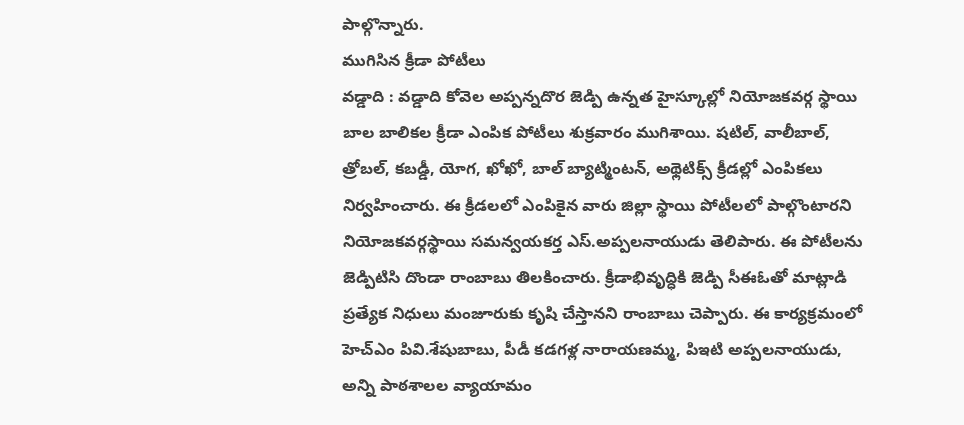పాల్గొన్నారు.
ముగిసిన క్రీడా పోటీలు
వడ్డాది : వడ్డాది కోవెల అప్పన్నదొర జెడ్పి ఉన్నత హైస్కూల్లో నియోజకవర్గ స్థాయి బాల బాలికల క్రీడా ఎంపిక పోటీలు శుక్రవారం ముగిశాయి. షటిల్, వాలీబాల్, త్రోబల్, కబడ్డీ, యోగ, ఖోఖో, బాల్ బ్యాట్మింటన్, అథ్లెటిక్స్ క్రీడల్లో ఎంపికలు నిర్వహించారు. ఈ క్రీడలలో ఎంపికైన వారు జిల్లా స్థాయి పోటీలలో పాల్గొంటారని నియోజకవర్గస్థాయి సమన్వయకర్త ఎస్.అప్పలనాయుడు తెలిపారు. ఈ పోటీలను జెడ్పిటిసి దొండా రాంబాబు తిలకించారు. క్రీడాభివృద్ధికి జెడ్పి సీఈఓతో మాట్లాడి ప్రత్యేక నిధులు మంజూరుకు కృషి చేస్తానని రాంబాబు చెప్పారు. ఈ కార్యక్రమంలో హెచ్ఎం పివి.శేషుబాబు, పీడీ కడగళ్ల నారాయణమ్మ, పిఇటి అప్పలనాయుడు, అన్ని పాఠశాలల వ్యాయామం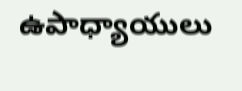ఉపాధ్యాయులు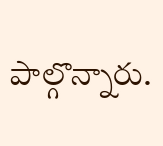పాల్గొన్నారు.